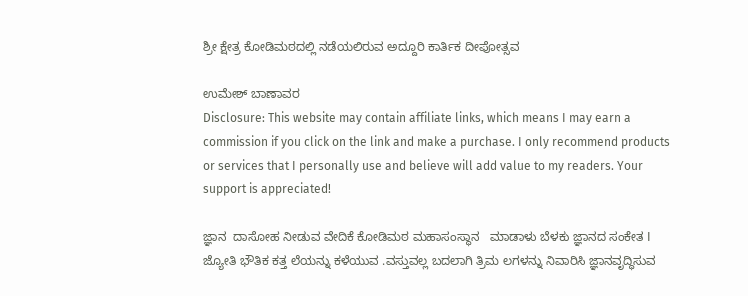ಶ್ರೀ ಕ್ಷೇತ್ರ ಕೋಡಿಮಠದಲ್ಲಿ ನಡೆಯಲಿರುವ ಅದ್ದೂರಿ ಕಾರ್ತಿಕ ದೀಪೋತ್ಸವ

ಉಮೇಶ್ ಬಾಣಾವರ
Disclosure: This website may contain affiliate links, which means I may earn a commission if you click on the link and make a purchase. I only recommend products or services that I personally use and believe will add value to my readers. Your support is appreciated!

ಜ್ಞಾನ  ದಾಸೋಹ ನೀಡುವ ವೇದಿಕೆ ಕೋಡಿಮಠ ಮಹಾಸಂಸ್ಥಾನ   ಮಾಡಾಳು ಬೆಳಕು ಜ್ಞಾನದ ಸಂಕೇತ I ಜ್ಯೋತಿ ಭೌತಿಕ ಕತ್ತ ಲೆಯನ್ನು ಕಳೆಯುವ .ವಸ್ತುವಲ್ಲ ಬದಲಾಗಿ ತ್ರಿಮ ಲಗಳನ್ನು ನಿವಾರಿಸಿ ಜ್ಞಾನವೃದ್ಧಿಸುವ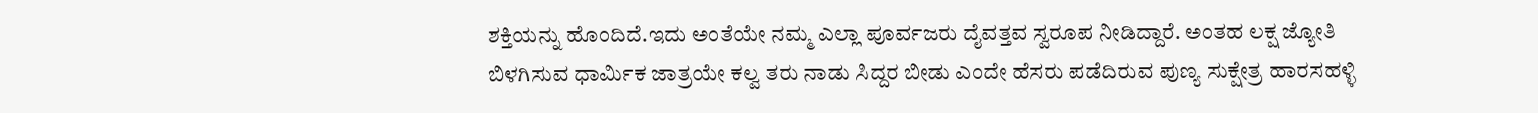ಶಕ್ತಿಯನ್ನು ಹೊಂದಿದೆ.ಇದು ಅಂತೆಯೇ ನಮ್ಮ ಎಲ್ಲಾ ಪೂರ್ವಜರು ದೈವತ್ತವ ಸ್ವರೂಪ ನೀಡಿದ್ದಾರೆ. ಅಂತಹ ಲಕ್ಷ ಜ್ಯೋತಿ ಬಿಳಗಿಸುವ ಧಾರ್ಮಿಕ ಜಾತ್ರಯೇ ಕಲ್ವ ತರು ನಾಡು ಸಿದ್ದರ ಬೀಡು ಎಂದೇ ಹೆಸರು ಪಡೆದಿರುವ ಪುಣ್ಯ ಸುಕ್ಷೇತ್ರ ಹಾರಸಹಳ್ಳಿ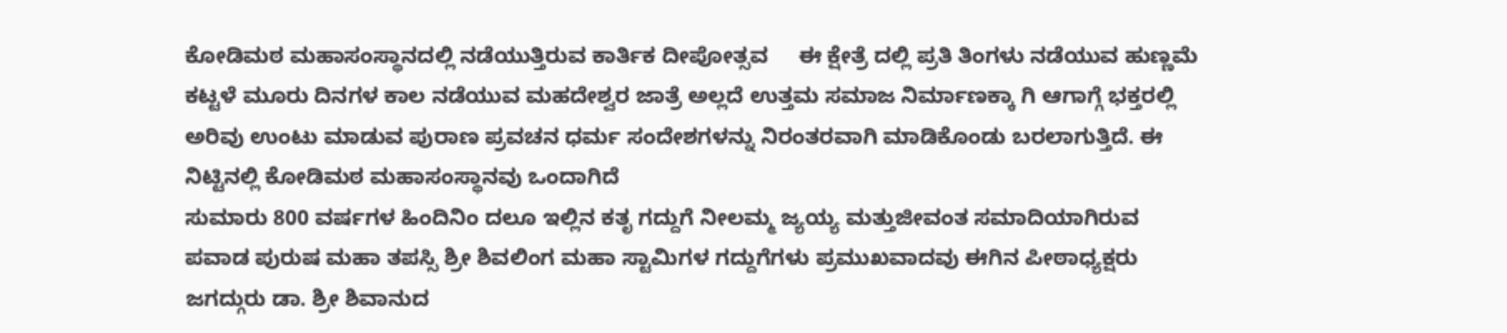ಕೋಡಿಮಠ ಮಹಾಸಂಸ್ಥಾನದಲ್ಲಿ ನಡೆಯುತ್ತಿರುವ ಕಾರ್ತಿಕ ದೀಪೋತ್ಸವ     ಈ ಕ್ಷೇತ್ರೆ ದಲ್ಲಿ ಪ್ರತಿ ತಿಂಗಳು ನಡೆಯುವ ಹುಣ್ಣಮೆ ಕಟ್ಟಳೆ ಮೂರು ದಿನಗಳ ಕಾಲ ನಡೆಯುವ ಮಹದೇಶ್ವರ ಜಾತ್ರೆ ಅಲ್ಲದೆ ಉತ್ತಮ ಸಮಾಜ ನಿರ್ಮಾಣಕ್ಕಾ ಗಿ ಆಗಾಗ್ಗೆ ಭಕ್ತರಲ್ಲಿ ಅರಿವು ಉಂಟು ಮಾಡುವ ಪುರಾಣ ಪ್ರವಚನ ಧರ್ಮ ಸಂದೇಶಗಳನ್ನು ನಿರಂತರವಾಗಿ ಮಾಡಿಕೊಂಡು ಬರಲಾಗುತ್ತಿದೆ. ಈ ನಿಟ್ಟಿನಲ್ಲಿ ಕೋಡಿಮಠ ಮಹಾಸಂಸ್ಥಾನವು ಒಂದಾಗಿದೆ
ಸುಮಾರು 800 ವರ್ಷಗಳ ಹಿಂದಿನಿಂ ದಲೂ ಇಲ್ಲಿನ ಕತೃ ಗದ್ದುಗೆ ನೀಲಮ್ಮ ಜ್ಯಯ್ಯ ಮತ್ತುಜೀವಂತ ಸಮಾದಿಯಾಗಿರುವ ಪವಾಡ ಪುರುಷ ಮಹಾ ತಪಸ್ಸಿ ಶ್ರೀ ಶಿವಲಿಂಗ ಮಹಾ ಸ್ಟಾಮಿಗಳ ಗದ್ದುಗೆಗಳು ಪ್ರಮುಖವಾದವು ಈಗಿನ ಪೀಠಾಧ್ಯಕ್ಷರು ಜಗದ್ಗುರು ಡಾ. ಶ್ರೀ ಶಿವಾನುದ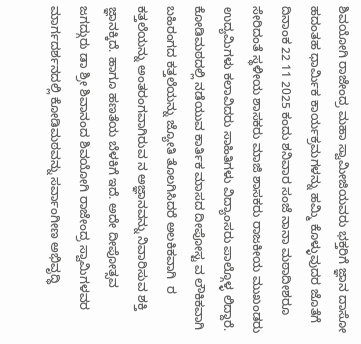ಶಿವಯೋಗಿ ರಾಜೇಂದ್ರ ಮಹಾ ಸ್ವಾಮೀಜಿಯವರು ಭಕ್ತರಿಗೆ ಜ್ಞಾನ ದಾಸೋ ಹದಂತಹ ಧಾರ್ಮಿಕ ಕಾರ್ಯಕ್ರಮಗಳನ್ನು ಹಮ್ಮಿ ಕೊಳ್ಳುವುದರ ಜೊತೆಗೆ ದಿನಾಂಕ 22 11 2025 ಕಂದು ಶನಿವಾರ ಸಂಜೆ ನಾನಾ ಮಠಾದೀಶರೂ ಸೇರಿದಂತೆ ಸ್ಥಳೀಯ ಶಾಸಕರು ಮಾಜಿ ಶಾಸಕರು ರಾಜಕೀಯ ಮುಖಂಡರು ಉದ್ಯಮಿಗಳು ಕಲಾವಿದರು ಸಾಹಿತಿಗಳು ವಿದ್ಯಾಂಸರು ಪಾಲ್ಗೊಳ್ಳ ಲಿದ್ದಾರೆ.              ಕೋಡಿಮಠದಲ್ಲಿ ನಡೆಯುವ ಕಾರ್ತಿಕ ಮಾಸದ ದೀಪೋಸ್ಟ ವ ಲೌಕಿಕವಾಗಿ  ಬಹಿರಂಗದ ಕತ್ತಲೆಯನ್ನು ಜ್ಯೋತಿ ತೊಲಗಿಸಿದರೆ ಅಲಕಿಕವಾಗಿ  ರ ಕತ್ತಲೆಯನ್ನು ಅಂತರಂಗವಾಗಿರುವ ನ ಅಜ್ಞಾನವನ್ನು ನಿವಾರಿಸುವ ಶಕ್ತಿ ಜ್ಞಾನಕ್ಕಿದೆ. ಹಾಗೂ ಹಣತೆಯ ಬೆಳಕಿಗೆ ಇದೆ. ಅದೇ ದೀಪೋತ್ಸವ              ಜಗದ್ಗುರು ಡಾ ಶ್ರೀ ಶಿವಾನಂದ ಶಿವಯೋಗಿ ರಾಜೇಂದ್ರ ಸ್ವಾಮಿಗಳವರ ಮಾರ್ಗದರ್ಶನದಲ್ಲಿ ಕೋಡಿಮಠವನ್ನು ಸರ್ವಾಂಗೀಣ ಅಭಿವೃದ್ಧಿ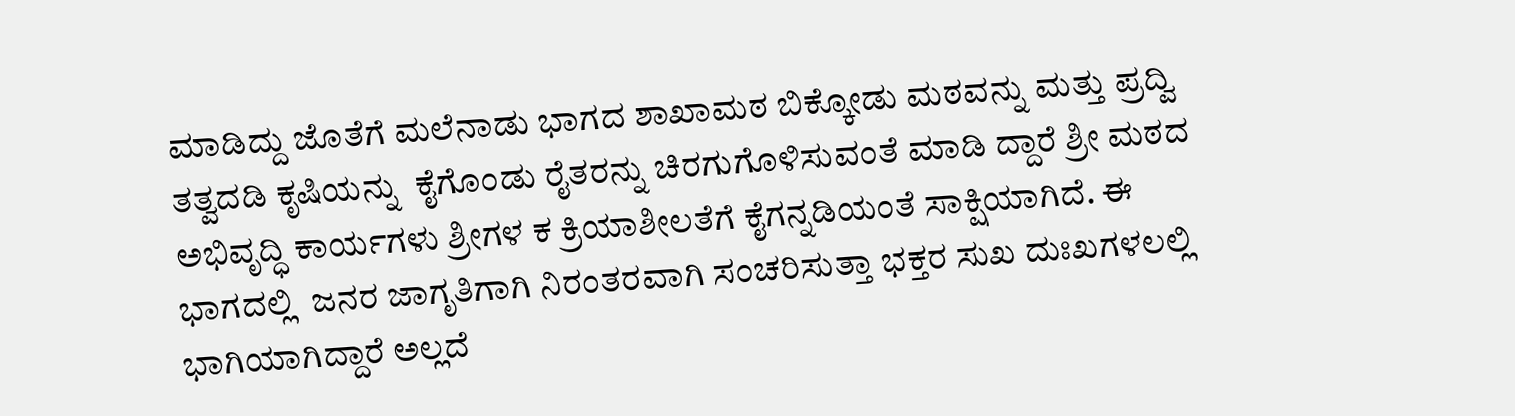ಮಾಡಿದ್ದು ಜೊತೆಗೆ ಮಲೆನಾಡು ಭಾಗದ ಶಾಖಾಮಠ ಬಿಕ್ಕೋಡು ಮಠವನ್ನು ಮತ್ತು ಪ್ರದ್ವಿ  ತತ್ವದಡಿ ಕೃಷಿಯನ್ನು  ಕೈಗೊಂಡು ರೈತರನ್ನು ಚಿರಗುಗೊಳಿಸುವಂತೆ ಮಾಡಿ ದ್ದಾರೆ ಶ್ರೀ ಮಠದ ಅಭಿವೃದ್ಧಿ ಕಾರ್ಯಗಳು ಶ್ರೀಗಳ ಕ ಕ್ರಿಯಾಶೀಲತೆಗೆ ಕೈಗನ್ನಡಿಯಂತೆ ಸಾಕ್ಷಿಯಾಗಿದೆ. ಈ ಭಾಗದಲ್ಲಿ  ಜನರ ಜಾಗೃತಿಗಾಗಿ ನಿರಂತರವಾಗಿ ಸಂಚರಿಸುತ್ತಾ ಭಕ್ತರ ಸುಖ ದುಃಖಗಳಲಲ್ಲಿ ಭಾಗಿಯಾಗಿದ್ದಾರೆ ಅಲ್ಲದೆ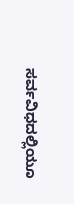ಸರ್ವವಿಧದಲ್ಲಿಯೂ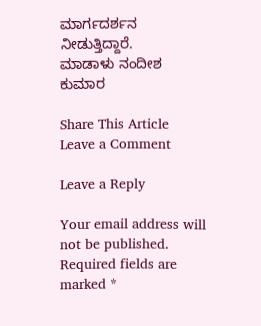ಮಾರ್ಗದರ್ಶನ ನೀಡುತ್ತಿದ್ದಾರೆ.             ಮಾಡಾಳು ನಂದೀಶ    ಕುಮಾರ

Share This Article
Leave a Comment

Leave a Reply

Your email address will not be published. Required fields are marked *